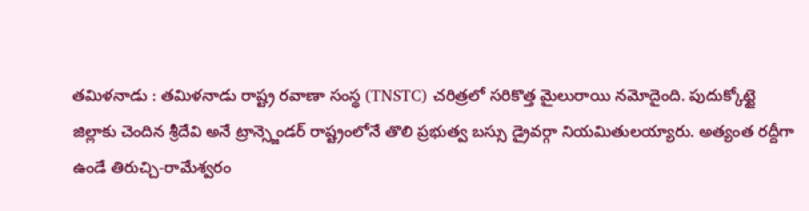తమిళనాడు : తమిళనాడు రాష్ట్ర రవాణా సంస్థ (TNSTC) చరిత్రలో సరికొత్త మైలురాయి నమోదైంది. పుదుక్కోట్టై జిల్లాకు చెందిన శ్రీదేవి అనే ట్రాన్స్జెండర్ రాష్ట్రంలోనే తొలి ప్రభుత్వ బస్సు డ్రైవర్గా నియమితులయ్యారు. అత్యంత రద్దీగా ఉండే తిరుచ్చి-రామేశ్వరం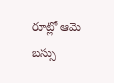రూట్లో ఆమె బస్సు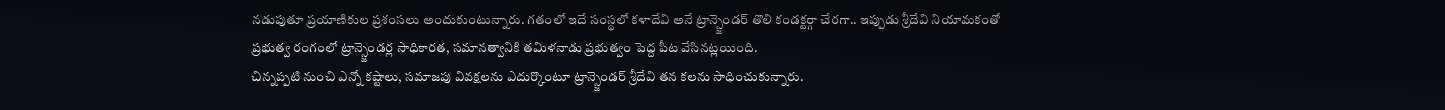నడుపుతూ ప్రయాణికుల ప్రశంసలు అందుకుంటున్నారు. గతంలో ఇదే సంస్థలో కళాదేవి అనే ట్రాన్స్జెండర్ తొలి కండక్టర్గా చేరగా.. ఇప్పుడు శ్రీదేవి నియామకంతో ప్రభుత్వ రంగంలో ట్రాన్స్జెండర్ల సాధికారత, సమానత్వానికి తమిళనాడు ప్రభుత్వం పెద్ద పీట వేసినట్లయింది.
చిన్నప్పటి నుంచి ఎన్నో కష్టాలు, సమాజపు వివక్షలను ఎదుర్కొంటూ ట్రాన్స్జెండర్ శ్రీదేవి తన కలను సాధించుకున్నారు.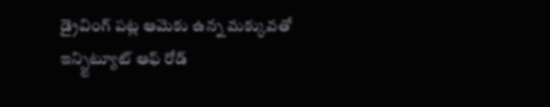డ్రైవింగ్ పట్ల ఆమెకు ఉన్న మక్కువతో ఇన్స్టిట్యూట్ ఆఫ్ రోడ్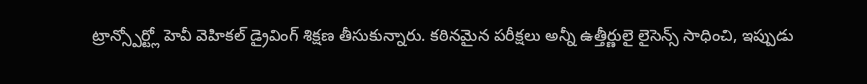ట్రాన్స్పోర్ట్లో హెవీ వెహికల్ డ్రైవింగ్ శిక్షణ తీసుకున్నారు. కఠినమైన పరీక్షలు అన్నీ ఉత్తీర్ణులై లైసెన్స్ సాధించి, ఇప్పుడు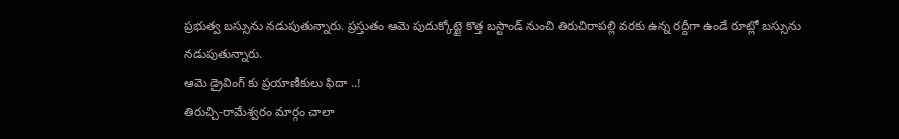ప్రభుత్వ బస్సును నడుపుతున్నారు. ప్రస్తుతం ఆమె పుదుక్కోట్టై కొత్త బస్టాండ్ నుంచి తిరుచిరాపల్లి వరకు ఉన్న రద్దీగా ఉండే రూట్లో బస్సును నడుపుతున్నారు.
ఆమె డ్రైవింగ్ కు ప్రయాణీకులు ఫిదా ..!
తిరుచ్చి-రామేశ్వరం మార్గం చాలా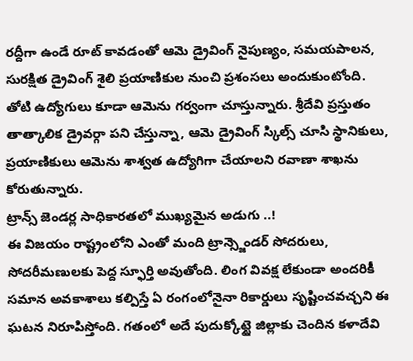రద్దీగా ఉండే రూట్ కావడంతో ఆమె డ్రైవింగ్ నైపుణ్యం, సమయపాలన, సురక్షిత డ్రైవింగ్ శైలి ప్రయాణికుల నుంచి ప్రశంసలు అందుకుంటోంది. తోటి ఉద్యోగులు కూడా ఆమెను గర్వంగా చూస్తున్నారు. శ్రీదేవి ప్రస్తుతం తాత్కాలిక డ్రైవర్గా పని చేస్తున్నా, ఆమె డ్రైవింగ్ స్కిల్స్ చూసి స్థానికులు, ప్రయాణికులు ఆమెను శాశ్వత ఉద్యోగిగా చేయాలని రవాణా శాఖను కోరుతున్నారు.
ట్రాన్స్ జెండర్ల సాధికారతలో ముఖ్యమైన అడుగు ..!
ఈ విజయం రాష్ట్రంలోని ఎంతో మంది ట్రాన్స్జెండర్ సోదరులు, సోదరీమణులకు పెద్ద స్ఫూర్తి అవుతోంది. లింగ వివక్ష లేకుండా అందరికీ సమాన అవకాశాలు కల్పిస్తే ఏ రంగంలోనైనా రికార్డులు సృష్టించవచ్చని ఈ ఘటన నిరూపిస్తోంది. గతంలో అదే పుదుక్కోట్టై జిల్లాకు చెందిన కళాదేవి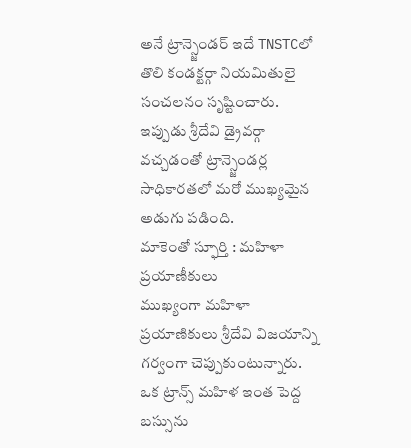అనే ట్రాన్స్జెండర్ ఇదే TNSTCలో తొలి కండక్టర్గా నియమితులై సంచలనం సృష్టించారు. ఇప్పుడు శ్రీదేవి డ్రైవర్గా వచ్చడంతో ట్రాన్స్జెండర్ల సాధికారతలో మరో ముఖ్యమైన అడుగు పడింది.
మాకెంతో స్ఫూర్తి : మహిళా ప్రయాణీకులు
ముఖ్యంగా మహిళా ప్రయాణికులు శ్రీదేవి విజయాన్ని గర్వంగా చెప్పుకుంటున్నారు. ఒక ట్రాన్స్ మహిళ ఇంత పెద్ద బస్సును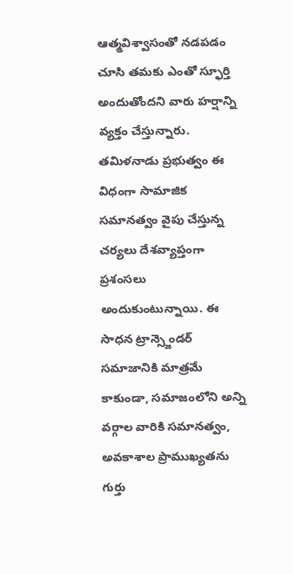ఆత్మవిశ్వాసంతో నడపడం చూసి తమకు ఎంతో స్ఫూర్తి అందుతోందని వారు హర్షాన్ని వ్యక్తం చేస్తున్నారు. తమిళనాడు ప్రభుత్వం ఈ విధంగా సామాజిక సమానత్వం వైపు చేస్తున్న చర్యలు దేశవ్యాప్తంగా ప్రశంసలు అందుకుంటున్నాయి. ఈ సాధన ట్రాన్స్జెండర్ సమాజానికి మాత్రమే కాకుండా, సమాజంలోని అన్ని వర్గాల వారికి సమానత్వం, అవకాశాల ప్రాముఖ్యతను గుర్తు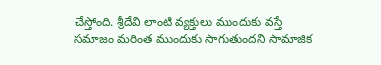చేస్తోంది. శ్రీదేవి లాంటి వ్యక్తులు ముందుకు వస్తే సమాజం మరింత ముందుకు సాగుతుందని సామాజిక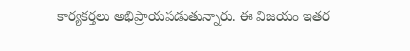కార్యకర్తలు అభిప్రాయపడుతున్నారు. ఈ విజయం ఇతర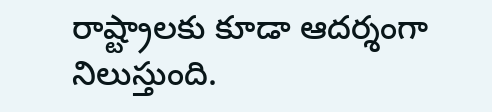రాష్ట్రాలకు కూడా ఆదర్శంగా నిలుస్తుంది.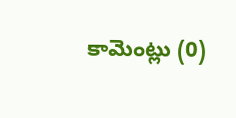కామెంట్లు (0)